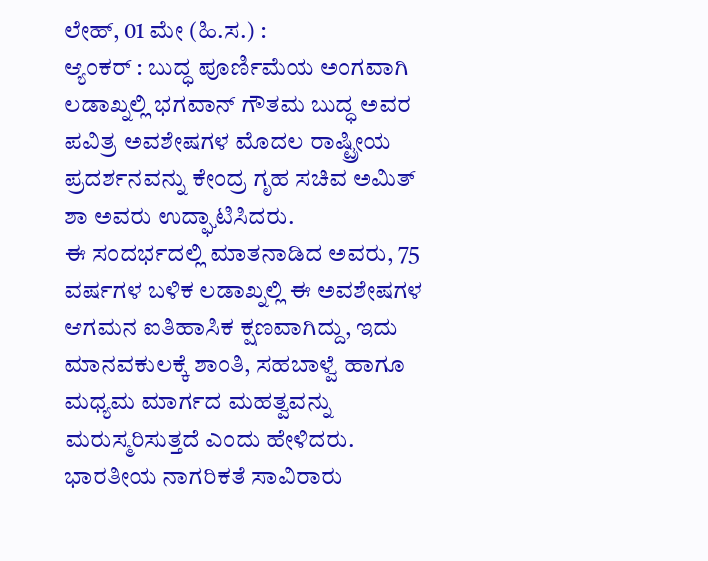ಲೇಹ್, 01 ಮೇ (ಹಿ.ಸ.) :
ಆ್ಯಂಕರ್ : ಬುದ್ಧ ಪೂರ್ಣಿಮೆಯ ಅಂಗವಾಗಿ ಲಡಾಖ್ನಲ್ಲಿ ಭಗವಾನ್ ಗೌತಮ ಬುದ್ಧ ಅವರ ಪವಿತ್ರ ಅವಶೇಷಗಳ ಮೊದಲ ರಾಷ್ಟ್ರೀಯ ಪ್ರದರ್ಶನವನ್ನು ಕೇಂದ್ರ ಗೃಹ ಸಚಿವ ಅಮಿತ್ ಶಾ ಅವರು ಉದ್ಘಾಟಿಸಿದರು.
ಈ ಸಂದರ್ಭದಲ್ಲಿ ಮಾತನಾಡಿದ ಅವರು, 75 ವರ್ಷಗಳ ಬಳಿಕ ಲಡಾಖ್ನಲ್ಲಿ ಈ ಅವಶೇಷಗಳ ಆಗಮನ ಐತಿಹಾಸಿಕ ಕ್ಷಣವಾಗಿದ್ದು, ಇದು ಮಾನವಕುಲಕ್ಕೆ ಶಾಂತಿ, ಸಹಬಾಳ್ವೆ ಹಾಗೂ ಮಧ್ಯಮ ಮಾರ್ಗದ ಮಹತ್ವವನ್ನು ಮರುಸ್ಮರಿಸುತ್ತದೆ ಎಂದು ಹೇಳಿದರು.
ಭಾರತೀಯ ನಾಗರಿಕತೆ ಸಾವಿರಾರು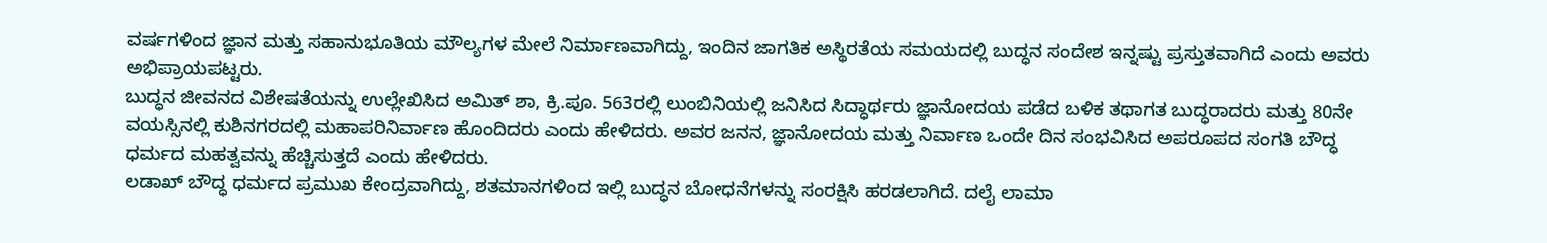ವರ್ಷಗಳಿಂದ ಜ್ಞಾನ ಮತ್ತು ಸಹಾನುಭೂತಿಯ ಮೌಲ್ಯಗಳ ಮೇಲೆ ನಿರ್ಮಾಣವಾಗಿದ್ದು, ಇಂದಿನ ಜಾಗತಿಕ ಅಸ್ಥಿರತೆಯ ಸಮಯದಲ್ಲಿ ಬುದ್ಧನ ಸಂದೇಶ ಇನ್ನಷ್ಟು ಪ್ರಸ್ತುತವಾಗಿದೆ ಎಂದು ಅವರು ಅಭಿಪ್ರಾಯಪಟ್ಟರು.
ಬುದ್ಧನ ಜೀವನದ ವಿಶೇಷತೆಯನ್ನು ಉಲ್ಲೇಖಿಸಿದ ಅಮಿತ್ ಶಾ, ಕ್ರಿ.ಪೂ. 563ರಲ್ಲಿ ಲುಂಬಿನಿಯಲ್ಲಿ ಜನಿಸಿದ ಸಿದ್ಧಾರ್ಥರು ಜ್ಞಾನೋದಯ ಪಡೆದ ಬಳಿಕ ತಥಾಗತ ಬುದ್ಧರಾದರು ಮತ್ತು 80ನೇ ವಯಸ್ಸಿನಲ್ಲಿ ಕುಶಿನಗರದಲ್ಲಿ ಮಹಾಪರಿನಿರ್ವಾಣ ಹೊಂದಿದರು ಎಂದು ಹೇಳಿದರು. ಅವರ ಜನನ, ಜ್ಞಾನೋದಯ ಮತ್ತು ನಿರ್ವಾಣ ಒಂದೇ ದಿನ ಸಂಭವಿಸಿದ ಅಪರೂಪದ ಸಂಗತಿ ಬೌದ್ಧ ಧರ್ಮದ ಮಹತ್ವವನ್ನು ಹೆಚ್ಚಿಸುತ್ತದೆ ಎಂದು ಹೇಳಿದರು.
ಲಡಾಖ್ ಬೌದ್ಧ ಧರ್ಮದ ಪ್ರಮುಖ ಕೇಂದ್ರವಾಗಿದ್ದು, ಶತಮಾನಗಳಿಂದ ಇಲ್ಲಿ ಬುದ್ಧನ ಬೋಧನೆಗಳನ್ನು ಸಂರಕ್ಷಿಸಿ ಹರಡಲಾಗಿದೆ. ದಲೈ ಲಾಮಾ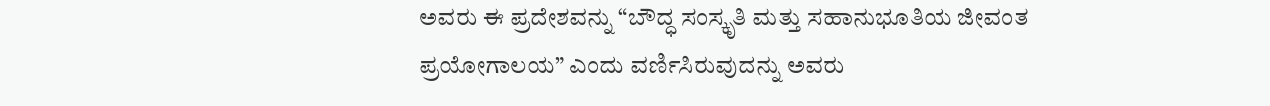ಅವರು ಈ ಪ್ರದೇಶವನ್ನು “ಬೌದ್ಧ ಸಂಸ್ಕೃತಿ ಮತ್ತು ಸಹಾನುಭೂತಿಯ ಜೀವಂತ ಪ್ರಯೋಗಾಲಯ” ಎಂದು ವರ್ಣಿಸಿರುವುದನ್ನು ಅವರು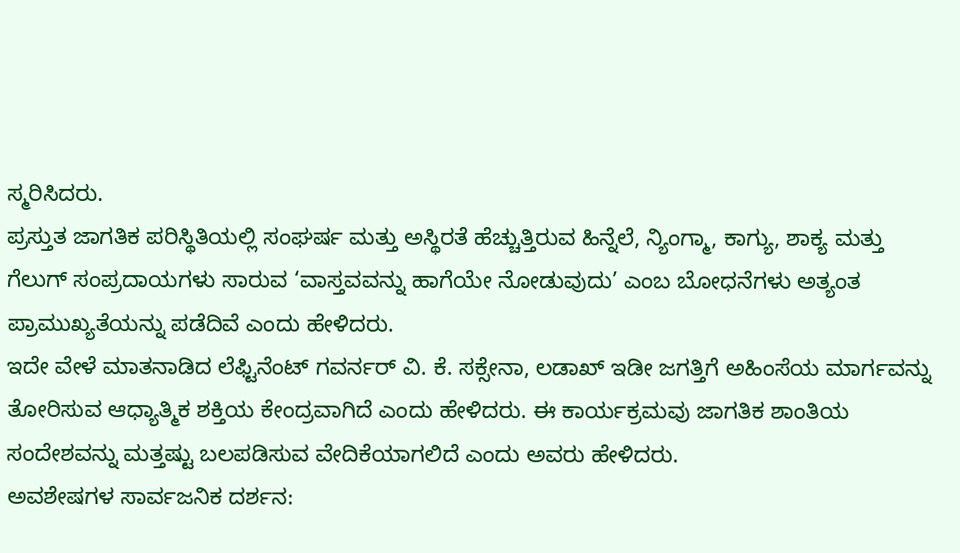ಸ್ಮರಿಸಿದರು.
ಪ್ರಸ್ತುತ ಜಾಗತಿಕ ಪರಿಸ್ಥಿತಿಯಲ್ಲಿ ಸಂಘರ್ಷ ಮತ್ತು ಅಸ್ಥಿರತೆ ಹೆಚ್ಚುತ್ತಿರುವ ಹಿನ್ನೆಲೆ, ನ್ಯಿಂಗ್ಮಾ, ಕಾಗ್ಯು, ಶಾಕ್ಯ ಮತ್ತು ಗೆಲುಗ್ ಸಂಪ್ರದಾಯಗಳು ಸಾರುವ ‘ವಾಸ್ತವವನ್ನು ಹಾಗೆಯೇ ನೋಡುವುದು’ ಎಂಬ ಬೋಧನೆಗಳು ಅತ್ಯಂತ ಪ್ರಾಮುಖ್ಯತೆಯನ್ನು ಪಡೆದಿವೆ ಎಂದು ಹೇಳಿದರು.
ಇದೇ ವೇಳೆ ಮಾತನಾಡಿದ ಲೆಫ್ಟಿನೆಂಟ್ ಗವರ್ನರ್ ವಿ. ಕೆ. ಸಕ್ಸೇನಾ, ಲಡಾಖ್ ಇಡೀ ಜಗತ್ತಿಗೆ ಅಹಿಂಸೆಯ ಮಾರ್ಗವನ್ನು ತೋರಿಸುವ ಆಧ್ಯಾತ್ಮಿಕ ಶಕ್ತಿಯ ಕೇಂದ್ರವಾಗಿದೆ ಎಂದು ಹೇಳಿದರು. ಈ ಕಾರ್ಯಕ್ರಮವು ಜಾಗತಿಕ ಶಾಂತಿಯ ಸಂದೇಶವನ್ನು ಮತ್ತಷ್ಟು ಬಲಪಡಿಸುವ ವೇದಿಕೆಯಾಗಲಿದೆ ಎಂದು ಅವರು ಹೇಳಿದರು.
ಅವಶೇಷಗಳ ಸಾರ್ವಜನಿಕ ದರ್ಶನ: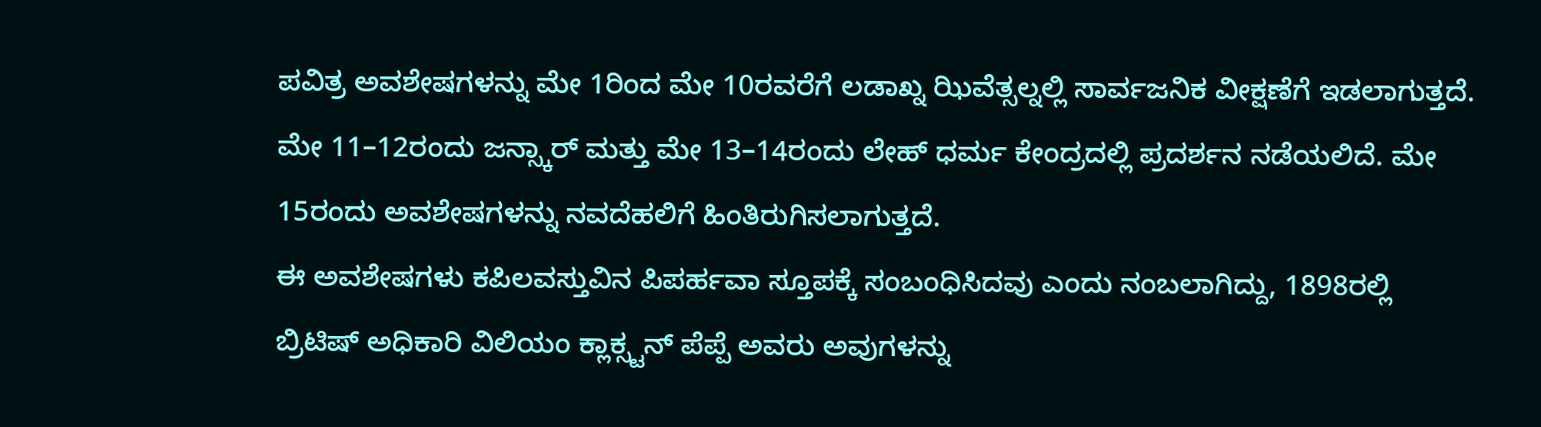ಪವಿತ್ರ ಅವಶೇಷಗಳನ್ನು ಮೇ 1ರಿಂದ ಮೇ 10ರವರೆಗೆ ಲಡಾಖ್ನ ಝಿವೆತ್ಸಲ್ನಲ್ಲಿ ಸಾರ್ವಜನಿಕ ವೀಕ್ಷಣೆಗೆ ಇಡಲಾಗುತ್ತದೆ. ಮೇ 11–12ರಂದು ಜನ್ಸ್ಕಾರ್ ಮತ್ತು ಮೇ 13–14ರಂದು ಲೇಹ್ ಧರ್ಮ ಕೇಂದ್ರದಲ್ಲಿ ಪ್ರದರ್ಶನ ನಡೆಯಲಿದೆ. ಮೇ 15ರಂದು ಅವಶೇಷಗಳನ್ನು ನವದೆಹಲಿಗೆ ಹಿಂತಿರುಗಿಸಲಾಗುತ್ತದೆ.
ಈ ಅವಶೇಷಗಳು ಕಪಿಲವಸ್ತುವಿನ ಪಿಪರ್ಹವಾ ಸ್ತೂಪಕ್ಕೆ ಸಂಬಂಧಿಸಿದವು ಎಂದು ನಂಬಲಾಗಿದ್ದು, 1898ರಲ್ಲಿ ಬ್ರಿಟಿಷ್ ಅಧಿಕಾರಿ ವಿಲಿಯಂ ಕ್ಲಾಕ್ಸ್ಟನ್ ಪೆಪ್ಪೆ ಅವರು ಅವುಗಳನ್ನು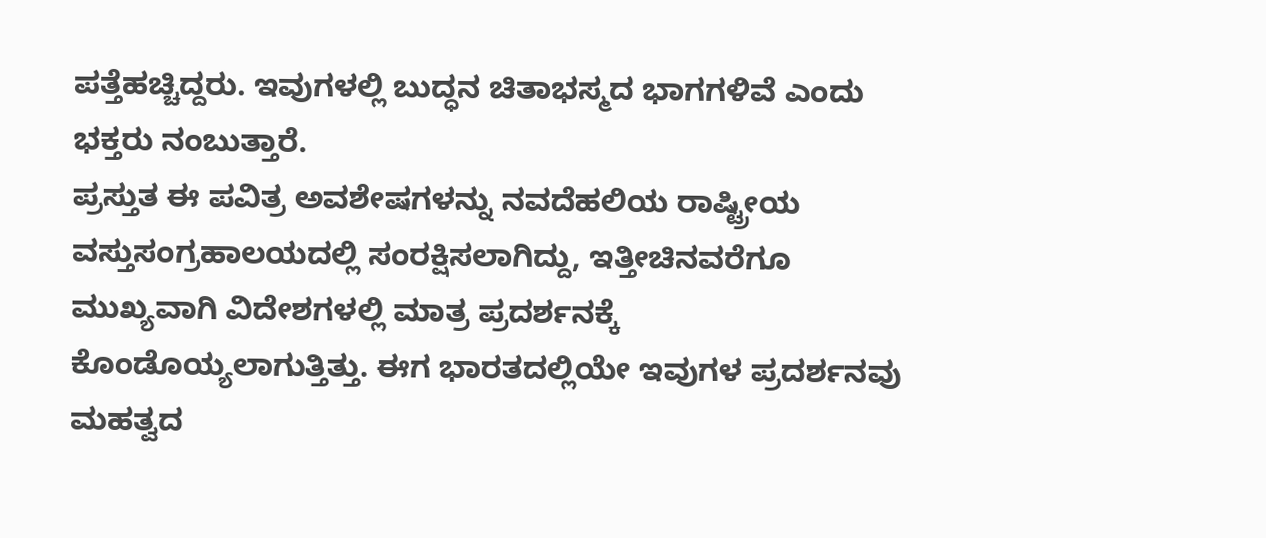ಪತ್ತೆಹಚ್ಚಿದ್ದರು. ಇವುಗಳಲ್ಲಿ ಬುದ್ಧನ ಚಿತಾಭಸ್ಮದ ಭಾಗಗಳಿವೆ ಎಂದು ಭಕ್ತರು ನಂಬುತ್ತಾರೆ.
ಪ್ರಸ್ತುತ ಈ ಪವಿತ್ರ ಅವಶೇಷಗಳನ್ನು ನವದೆಹಲಿಯ ರಾಷ್ಟ್ರೀಯ ವಸ್ತುಸಂಗ್ರಹಾಲಯದಲ್ಲಿ ಸಂರಕ್ಷಿಸಲಾಗಿದ್ದು, ಇತ್ತೀಚಿನವರೆಗೂ ಮುಖ್ಯವಾಗಿ ವಿದೇಶಗಳಲ್ಲಿ ಮಾತ್ರ ಪ್ರದರ್ಶನಕ್ಕೆ ಕೊಂಡೊಯ್ಯಲಾಗುತ್ತಿತ್ತು. ಈಗ ಭಾರತದಲ್ಲಿಯೇ ಇವುಗಳ ಪ್ರದರ್ಶನವು ಮಹತ್ವದ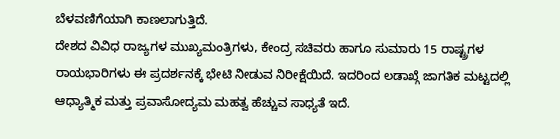ಬೆಳವಣಿಗೆಯಾಗಿ ಕಾಣಲಾಗುತ್ತಿದೆ.
ದೇಶದ ವಿವಿಧ ರಾಜ್ಯಗಳ ಮುಖ್ಯಮಂತ್ರಿಗಳು, ಕೇಂದ್ರ ಸಚಿವರು ಹಾಗೂ ಸುಮಾರು 15 ರಾಷ್ಟ್ರಗಳ ರಾಯಭಾರಿಗಳು ಈ ಪ್ರದರ್ಶನಕ್ಕೆ ಭೇಟಿ ನೀಡುವ ನಿರೀಕ್ಷೆಯಿದೆ. ಇದರಿಂದ ಲಡಾಖ್ಗೆ ಜಾಗತಿಕ ಮಟ್ಟದಲ್ಲಿ ಆಧ್ಯಾತ್ಮಿಕ ಮತ್ತು ಪ್ರವಾಸೋದ್ಯಮ ಮಹತ್ವ ಹೆಚ್ಚುವ ಸಾಧ್ಯತೆ ಇದೆ.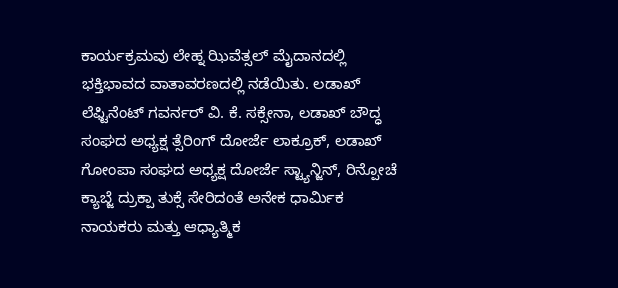ಕಾರ್ಯಕ್ರಮವು ಲೇಹ್ನ ಝಿವೆತ್ಸಲ್ ಮೈದಾನದಲ್ಲಿ ಭಕ್ತಿಭಾವದ ವಾತಾವರಣದಲ್ಲಿ ನಡೆಯಿತು. ಲಡಾಖ್ ಲೆಫ್ಟಿನೆಂಟ್ ಗವರ್ನರ್ ವಿ. ಕೆ. ಸಕ್ಸೇನಾ, ಲಡಾಖ್ ಬೌದ್ಧ ಸಂಘದ ಅಧ್ಯಕ್ಷ ತ್ಸೆರಿಂಗ್ ದೋರ್ಜೆ ಲಾಕ್ರೂಕ್, ಲಡಾಖ್ ಗೋಂಪಾ ಸಂಘದ ಅಧ್ಯಕ್ಷ ದೋರ್ಜೆ ಸ್ಟ್ಯಾನ್ಜಿನ್, ರಿನ್ಪೋಚೆ ಕ್ಯಾಬ್ಜೆ ದ್ರುಕ್ಪಾ ತುಕ್ಸೆ ಸೇರಿದಂತೆ ಅನೇಕ ಧಾರ್ಮಿಕ ನಾಯಕರು ಮತ್ತು ಆಧ್ಯಾತ್ಮಿಕ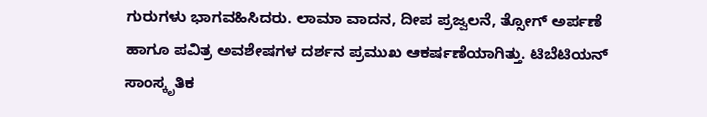ಗುರುಗಳು ಭಾಗವಹಿಸಿದರು. ಲಾಮಾ ವಾದನ, ದೀಪ ಪ್ರಜ್ವಲನೆ, ತ್ಸೋಗ್ ಅರ್ಪಣೆ ಹಾಗೂ ಪವಿತ್ರ ಅವಶೇಷಗಳ ದರ್ಶನ ಪ್ರಮುಖ ಆಕರ್ಷಣೆಯಾಗಿತ್ತು. ಟಿಬೆಟಿಯನ್ ಸಾಂಸ್ಕೃತಿಕ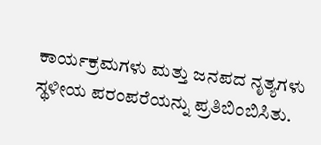ಕಾರ್ಯಕ್ರಮಗಳು ಮತ್ತು ಜನಪದ ನೃತ್ಯಗಳು ಸ್ಥಳೀಯ ಪರಂಪರೆಯನ್ನು ಪ್ರತಿಬಿಂಬಿಸಿತು.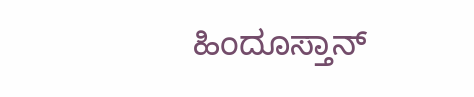ಹಿಂದೂಸ್ತಾನ್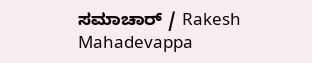ಸಮಾಚಾರ್ / Rakesh Mahadevappa